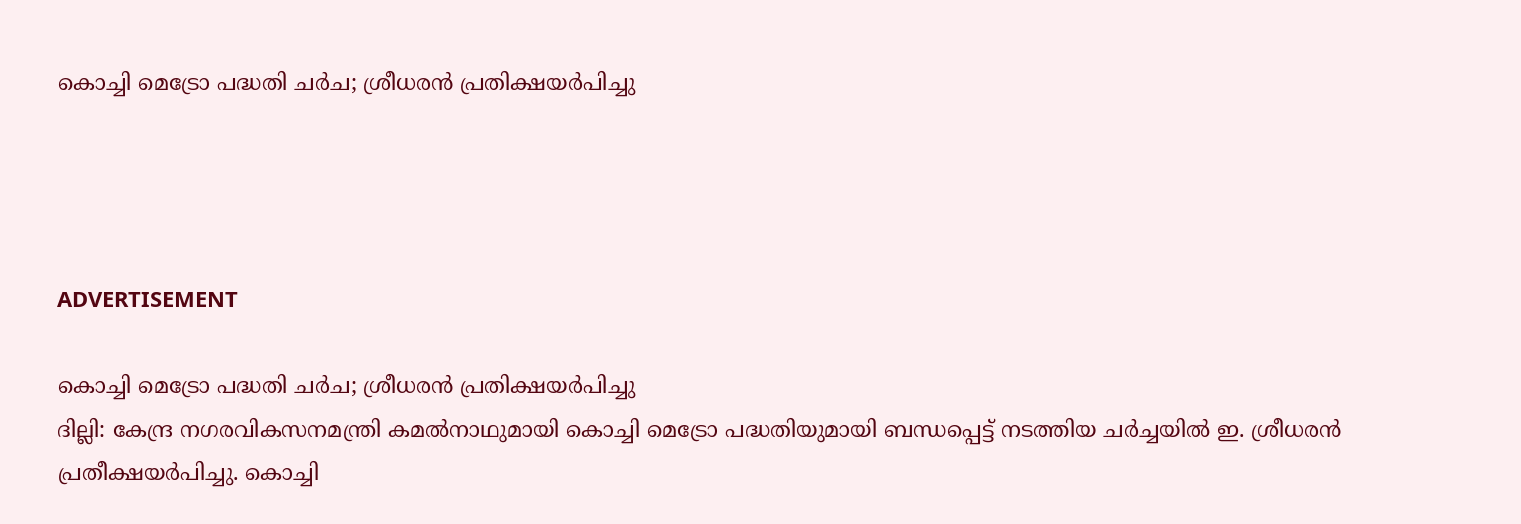കൊച്ചി മെട്രോ പദ്ധതി ചര്‍ച; ശ്രീധരന്‍ പ്രതിക്ഷയര്‍പിച്ചു




ADVERTISEMENT

കൊച്ചി മെട്രോ പദ്ധതി ചര്‍ച; ശ്രീധരന്‍ പ്രതിക്ഷയര്‍പിച്ചു
ദില്ലി: കേന്ദ്ര നഗരവികസനമന്ത്രി കമല്‍നാഥുമായി കൊച്ചി മെട്രോ പദ്ധതിയുമായി ബന്ധപ്പെട്ട് നടത്തിയ ചര്‍ച്ചയില്‍ ഇ. ശ്രീധരന്‍ പ്രതീക്ഷയര്‍പിച്ചു. കൊച്ചി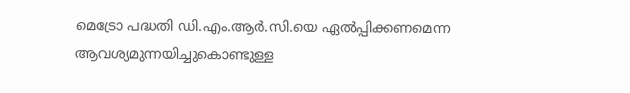മെട്രോ പദ്ധതി ഡി.എം.ആര്‍.സി.യെ ഏല്‍പ്പിക്കണമെന്ന ആവശ്യമുന്നയിച്ചുകൊണ്ടുള്ള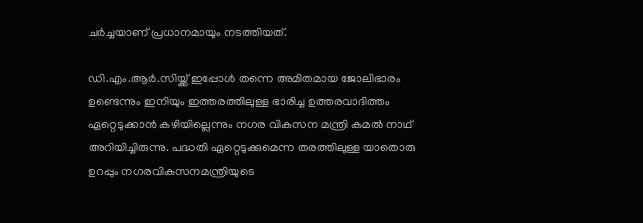ചര്‍ച്ചയാണ് പ്രധാനമായും നടത്തിയത്.

ഡി.എം.ആര്‍.സിയ്ക്ക് ഇപ്പോള്‍ തന്നെ അമിതമായ ജോലിഭാരം ഉണ്ടെന്നും ഇനിയും ഇത്തരത്തിലുള്ള ഭാരിച്ച ഉത്തരവാദിത്തം ഏറ്റെടുക്കാന്‍ കഴിയില്ലെന്നും നഗര വികസന മന്ത്രി കമല്‍ നാഥ് അറിയിച്ചിരുന്നു. പദ്ധതി ഏറ്റെടുക്കുമെന്ന തരത്തിലുള്ള യാതൊരു ഉറപ്പും നഗരവികസനമന്ത്രിയുടെ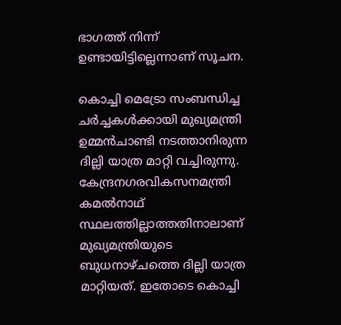ഭാഗത്ത് നിന്ന് ഉണ്ടായിട്ടില്ലെന്നാണ് സൂചന.

കൊച്ചി മെട്രോ സംബന്ധിച്ച ചര്‍ച്ചകള്‍ക്കായി മുഖ്യമന്ത്രി ഉമ്മന്‍ചാണ്ടി നടത്താനിരുന്ന ദില്ലി യാത്ര മാറ്റി വച്ചിരുന്നു. കേന്ദ്രനഗരവികസനമന്ത്രി കമല്‍നാഥ് സ്ഥലത്തില്ലാത്തതിനാലാണ് മുഖ്യമന്ത്രിയുടെ ബുധനാഴ്ചത്തെ ദില്ലി യാത്ര മാറ്റിയത്. ഇതോടെ കൊച്ചി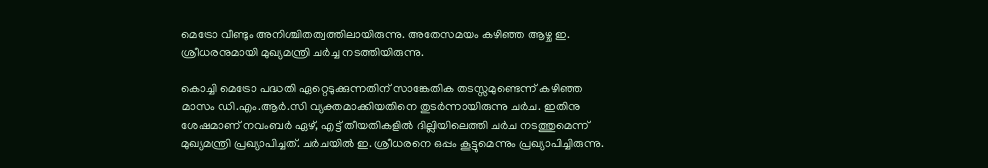മെട്രോ വീണ്ടും അനിശ്ചിതത്വത്തിലായിരുന്നു. അതേസമയം കഴിഞ്ഞ ആഴ്ച ഇ. ശ്രീധരനുമായി മുഖ്യമന്ത്രി ചര്‍ച്ച നടത്തിയിരുന്നു.

കൊച്ചി മെട്രോ പദ്ധതി ഏറ്റെടുക്കുന്നതിന് സാങ്കേതിക തടസ്സമുണ്ടെന്ന് കഴിഞ്ഞ മാസം ഡി.എം.ആര്‍.സി വ്യക്തമാക്കിയതിനെ തുടര്‍ന്നായിരുന്നു ചര്‍ച. ഇതിനു ശേഷമാണ് നവംബര്‍ ഏഴ്, എട്ട് തീയതികളില്‍ ദില്ലിയിലെത്തി ചര്‍ച നടത്തുമെന്ന് മുഖ്യമന്ത്രി പ്രഖ്യാപിച്ചത്. ചര്‍ചയില്‍ ഇ. ശ്രീധരനെ ഒപ്പം കൂട്ടുമെന്നും പ്രഖ്യാപിച്ചിരുന്നു.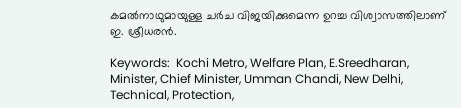കമല്‍നാഥുമായുള്ള ചര്‍ച വിജയിക്കുമെന്ന ഉറച്ച വിശ്വാസത്തിലാണ് ഇ. ശ്രീധരന്‍.

Keywords:  Kochi Metro, Welfare Plan, E.Sreedharan, Minister, Chief Minister, Umman Chandi, New Delhi, Technical, Protection,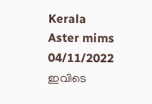Kerala
Aster mims 04/11/2022
ഇവിടെ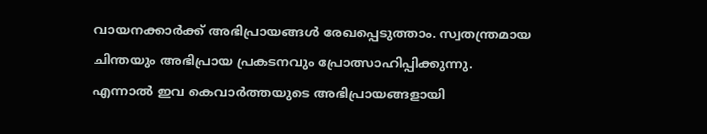വായനക്കാർക്ക് അഭിപ്രായങ്ങൾ രേഖപ്പെടുത്താം. സ്വതന്ത്രമായ ചിന്തയും അഭിപ്രായ പ്രകടനവും പ്രോത്സാഹിപ്പിക്കുന്നു. എന്നാൽ ഇവ കെവാർത്തയുടെ അഭിപ്രായങ്ങളായി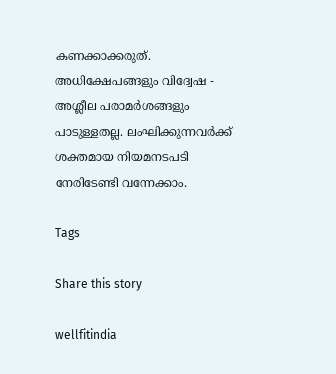കണക്കാക്കരുത്. അധിക്ഷേപങ്ങളും വിദ്വേഷ - അശ്ലീല പരാമർശങ്ങളും പാടുള്ളതല്ല. ലംഘിക്കുന്നവർക്ക് ശക്തമായ നിയമനടപടി നേരിടേണ്ടി വന്നേക്കാം.

Tags

Share this story

wellfitindia